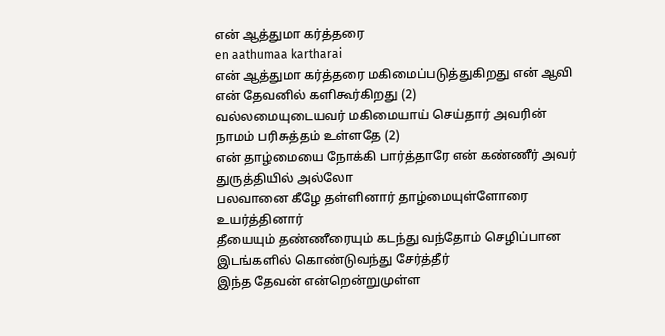என் ஆத்துமா கர்த்தரை
en aathumaa kartharai
என் ஆத்துமா கர்த்தரை மகிமைப்படுத்துகிறது என் ஆவி என் தேவனில் களிகூர்கிறது (2)
வல்லமையுடையவர் மகிமையாய் செய்தார் அவரின் நாமம் பரிசுத்தம் உள்ளதே (2)
என் தாழ்மையை நோக்கி பார்த்தாரே என் கண்ணீர் அவர் துருத்தியில் அல்லோ
பலவானை கீழே தள்ளினார் தாழ்மையுள்ளோரை உயர்த்தினார்
தீயையும் தண்ணீரையும் கடந்து வந்தோம் செழிப்பான இடங்களில் கொண்டுவந்து சேர்த்தீர்
இந்த தேவன் என்றென்றுமுள்ள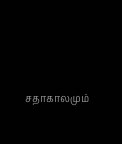சதாகாலமும்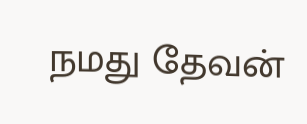நமது தேவன்